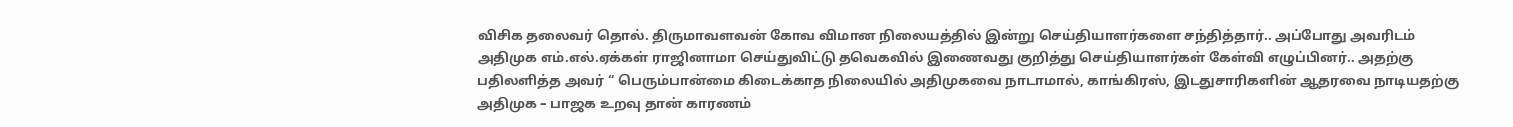விசிக தலைவர் தொல். திருமாவளவன் கோவ விமான நிலையத்தில் இன்று செய்தியாளர்களை சந்தித்தார்.. அப்போது அவரிடம் அதிமுக எம்.எல்.ஏக்கள் ராஜினாமா செய்துவிட்டு தவெகவில் இணைவது குறித்து செய்தியாளர்கள் கேள்வி எழுப்பினர்.. அதற்கு பதிலளித்த அவர் “ பெரும்பான்மை கிடைக்காத நிலையில் அதிமுகவை நாடாமால், காங்கிரஸ், இடதுசாரிகளின் ஆதரவை நாடியதற்கு அதிமுக – பாஜக உறவு தான் காரணம்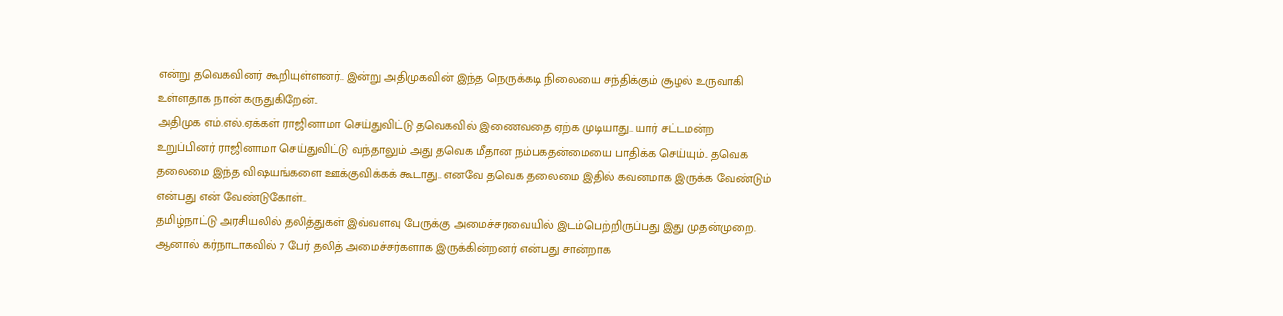என்று தவெகவினர் கூறியுள்ளனர்.. இன்று அதிமுகவின் இந்த நெருக்கடி நிலையை சந்திக்கும் சூழல் உருவாகி உள்ளதாக நான் கருதுகிறேன்..
அதிமுக எம்.எல்.ஏக்கள் ராஜினாமா செய்துவிட்டு தவெகவில் இணைவதை ஏற்க முடியாது.. யார் சட்டமன்ற உறுப்பினர் ராஜினாமா செய்துவிட்டு வந்தாலும் அது தவெக மீதான நம்பகதன்மையை பாதிக்க செய்யும்.. தவெக தலைமை இந்த விஷயங்களை ஊக்குவிக்கக் கூடாது.. எனவே தவெக தலைமை இதில் கவனமாக இருக்க வேண்டும் என்பது என் வேண்டுகோள்..
தமிழ்நாட்டு அரசியலில் தலித்துகள் இவ்வளவு பேருக்கு அமைச்சரவையில் இடம்பெற்றிருப்பது இது முதன்முறை. ஆனால் கர்நாடாகவில் 7 பேர் தலித் அமைச்சர்களாக இருக்கின்றனர் என்பது சான்றாக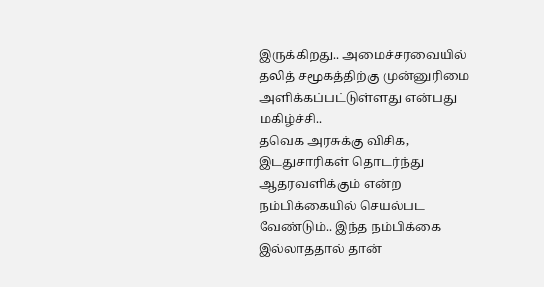இருக்கிறது.. அமைச்சரவையில் தலித் சமூகத்திற்கு முன்னுரிமை அளிக்கப்பட்டுள்ளது என்பது மகிழ்ச்சி..
தவெக அரசுக்கு விசிக, இடதுசாரிகள் தொடர்ந்து ஆதரவளிக்கும் என்ற நம்பிக்கையில் செயல்பட வேண்டும்.. இந்த நம்பிக்கை இல்லாததால் தான்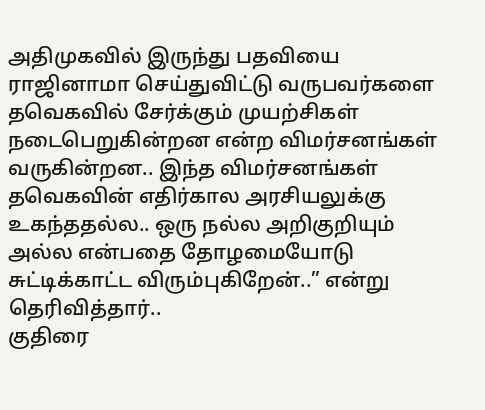அதிமுகவில் இருந்து பதவியை ராஜினாமா செய்துவிட்டு வருபவர்களை தவெகவில் சேர்க்கும் முயற்சிகள் நடைபெறுகின்றன என்ற விமர்சனங்கள் வருகின்றன.. இந்த விமர்சனங்கள் தவெகவின் எதிர்கால அரசியலுக்கு உகந்ததல்ல.. ஒரு நல்ல அறிகுறியும் அல்ல என்பதை தோழமையோடு சுட்டிக்காட்ட விரும்புகிறேன்..” என்று தெரிவித்தார்..
குதிரை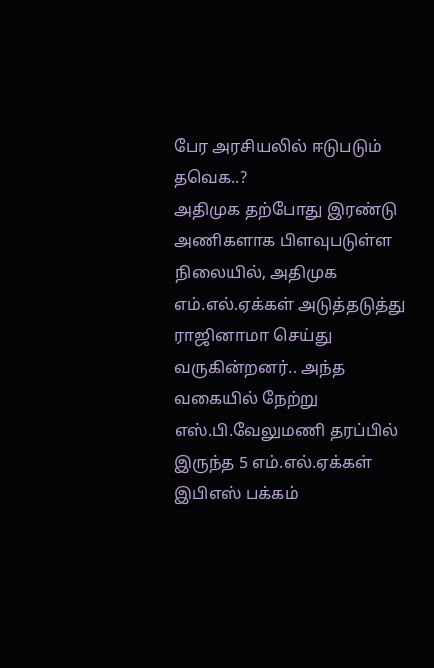பேர அரசியலில் ஈடுபடும் தவெக..?
அதிமுக தற்போது இரண்டு அணிகளாக பிளவுபடுள்ள நிலையில், அதிமுக எம்.எல்.ஏக்கள் அடுத்தடுத்து ராஜினாமா செய்து வருகின்றனர்.. அந்த வகையில் நேற்று எஸ்.பி.வேலுமணி தரப்பில் இருந்த 5 எம்.எல்.ஏக்கள் இபிஎஸ் பக்கம்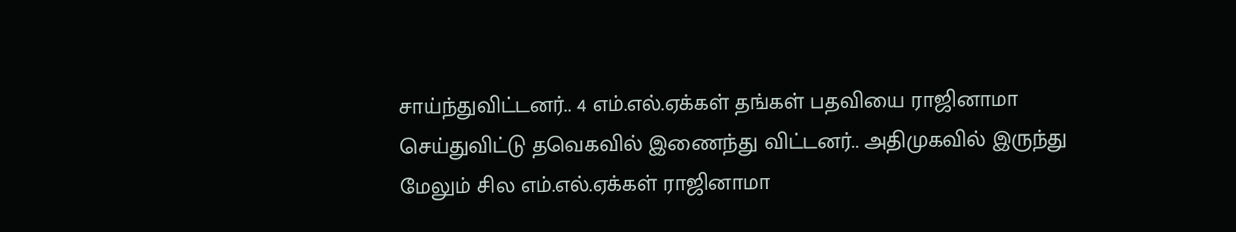சாய்ந்துவிட்டனர்.. 4 எம்.எல்.ஏக்கள் தங்கள் பதவியை ராஜினாமா செய்துவிட்டு தவெகவில் இணைந்து விட்டனர்.. அதிமுகவில் இருந்து மேலும் சில எம்.எல்.ஏக்கள் ராஜினாமா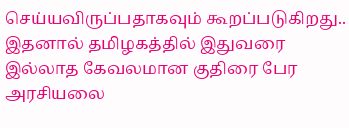செய்யவிருப்பதாகவும் கூறப்படுகிறது..
இதனால் தமிழகத்தில் இதுவரை இல்லாத கேவலமான குதிரை பேர அரசியலை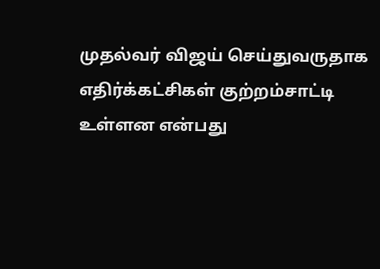முதல்வர் விஜய் செய்துவருதாக எதிர்க்கட்சிகள் குற்றம்சாட்டி உள்ளன என்பது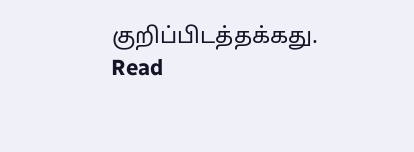குறிப்பிடத்தக்கது.
Read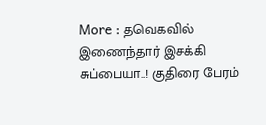More : தவெகவில் இணைந்தார் இசக்கி சுப்பையா..! குதிரை பேரம்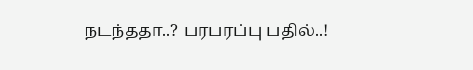நடந்ததா..? பரபரப்பு பதில்..!